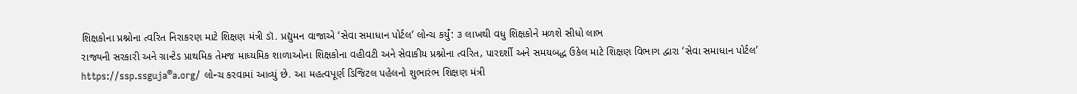શિક્ષકોના પ્રશ્નોના ત્વરિત નિરાકરણ માટે શિક્ષણ મંત્રી ડૉ. પ્રદ્યુમન વાજાએ ‘સેવા સમાધાન પોર્ટલ’ લોન્ચ કર્યું: ૩ લાખથી વધુ શિક્ષકોને મળશે સીધો લાભ
રાજ્યની સરકારી અને ગ્રાન્ટેડ પ્રાથમિક તેમજ માધ્યમિક શાળાઓના શિક્ષકોના વહીવટી અને સેવાકીય પ્રશ્નોના ત્વરિત, પારદર્શી અને સમયબદ્ધ ઉકેલ માટે શિક્ષણ વિભાગ દ્વારા ‘સેવા સમાધાન પોર્ટલ’ https://ssp.ssguja®a.org/ લોન્ચ કરવામાં આવ્યું છે. આ મહત્વપૂર્ણ ડિજિટલ પહેલનો શુભારંભ શિક્ષણ મંત્રી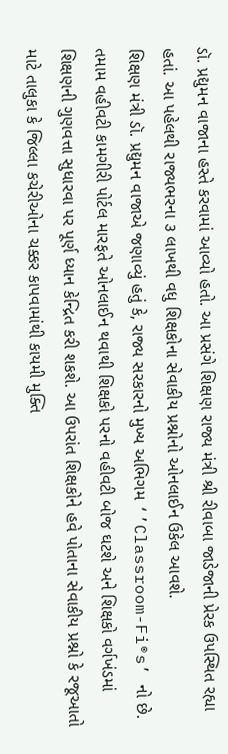ડૉ. પ્રદ્યુમન વાજાના હસ્તે કરવામાં આવ્યો હતો. આ પ્રસંગે શિક્ષણ રાજ્ય મંત્રી શ્રી રીવાબા જાડેજાની પ્રેરક ઉપસ્થિત રહ્યા હતાં. આ પહેલથી રાજ્યભરના ૩ લાખથી વધુ શિક્ષકોના સેવાકીય પ્રશ્નોનો ઓનલાઈન ઉકેલ આવશે.
શિક્ષણ મંત્રી ડૉ. પ્રદ્યુમન વાજાએ જણાવ્યું હતું કે, રાજ્ય સરકારનો મુખ્ય અભિગમ ‘’Classroom-Fi®s’ નો છે. તમામ વહીવટી કામગીરી પોર્ટલ મારફતે ઓનલાઈન થવાથી શિક્ષકો પરનો વહીવટી બોજ ઘટશે અને શિક્ષકો વર્ગખંડમાં શિક્ષણની ગુણવત્તા સુધારવા પર પૂર્ણ ધ્યાન કેન્દ્રિત કરી શકશે. આ ઉપરાંત શિક્ષકોને હવે પોતાના સેવાકીય પ્રશ્નો કે રજૂઆતો માટે તાલુકા કે જિલ્લા કચેરીઓના ચક્કર કાપવામાંથી કાયમી મુક્તિ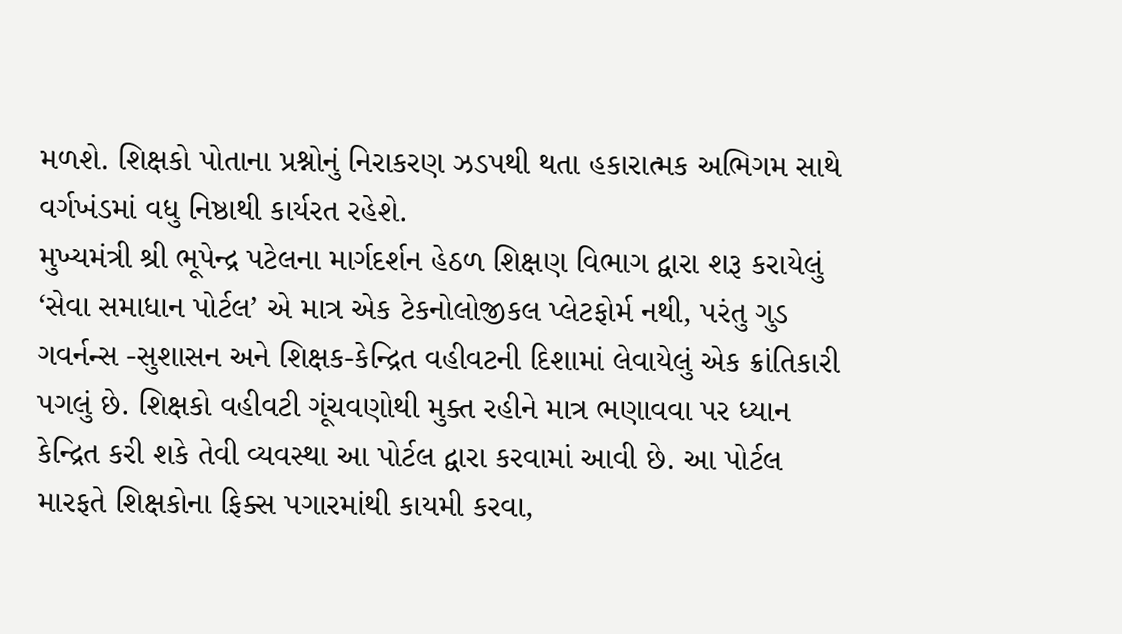મળશે. શિક્ષકો પોતાના પ્રશ્નોનું નિરાકરણ ઝડપથી થતા હકારાત્મક અભિગમ સાથે વર્ગખંડમાં વધુ નિષ્ઠાથી કાર્યરત રહેશે.
મુખ્યમંત્રી શ્રી ભૂપેન્દ્ર પટેલના માર્ગદર્શન હેઠળ શિક્ષણ વિભાગ દ્વારા શરૂ કરાયેલું ‘સેવા સમાધાન પોર્ટલ’ એ માત્ર એક ટેકનોલોજીકલ પ્લેટફોર્મ નથી, પરંતુ ગુડ ગવર્નન્સ -સુશાસન અને શિક્ષક-કેન્દ્રિત વહીવટની દિશામાં લેવાયેલું એક ક્રાંતિકારી પગલું છે. શિક્ષકો વહીવટી ગૂંચવણોથી મુક્ત રહીને માત્ર ભણાવવા પર ધ્યાન કેન્દ્રિત કરી શકે તેવી વ્યવસ્થા આ પોર્ટલ દ્વારા કરવામાં આવી છે. આ પોર્ટલ મારફતે શિક્ષકોના ફિક્સ પગારમાંથી કાયમી કરવા,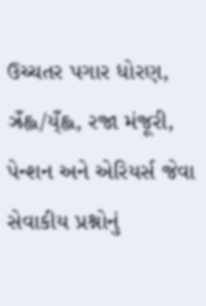ઉચ્ચતર પગાર ધોરણ, ઝ્રઁહ્લ/ય્ઁહ્લ, રજા મંજૂરી, પેન્શન અને એરિયર્સ જેવા સેવાકીય પ્રશ્નોનું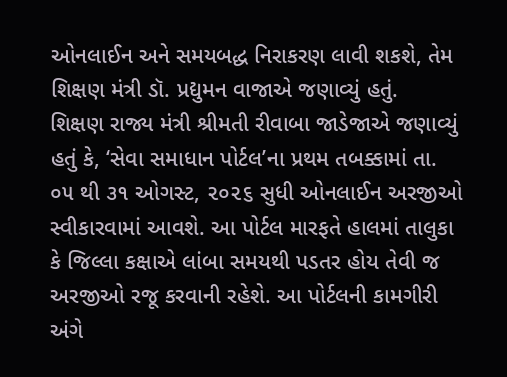ઓનલાઈન અને સમયબદ્ધ નિરાકરણ લાવી શકશે, તેમ શિક્ષણ મંત્રી ડૉ. પ્રદ્યુમન વાજાએ જણાવ્યું હતું.
શિક્ષણ રાજ્ય મંત્રી શ્રીમતી રીવાબા જાડેજાએ જણાવ્યું હતું કે, ‘સેવા સમાધાન પોર્ટલ’ના પ્રથમ તબક્કામાં તા. ૦૫ થી ૩૧ ઓગસ્ટ, ૨૦૨૬ સુધી ઓનલાઈન અરજીઓ સ્વીકારવામાં આવશે. આ પોર્ટલ મારફતે હાલમાં તાલુકા કે જિલ્લા કક્ષાએ લાંબા સમયથી પડતર હોય તેવી જ અરજીઓ રજૂ કરવાની રહેશે. આ પોર્ટલની કામગીરી અંગે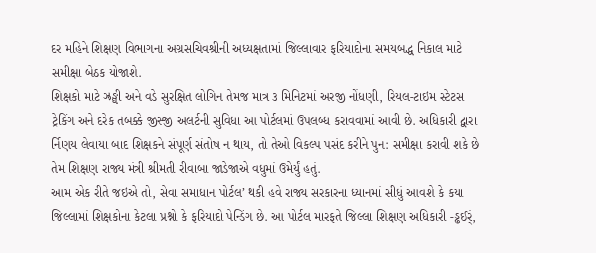દર મહિને શિક્ષણ વિભાગના અગ્રસચિવશ્રીની અધ્યક્ષતામાં જિલ્લાવાર ફરિયાદોના સમયબદ્ધ નિકાલ માટે સમીક્ષા બેઠક યોજાશે.
શિક્ષકો માટે ઝ્રઙ્ઘી અને વડે સુરક્ષિત લોગિન તેમજ માત્ર ૩ મિનિટમાં અરજી નોંધણી, રિયલ-ટાઇમ સ્ટેટસ ટ્રેકિંગ અને દરેક તબક્કે જીસ્જી અલર્ટની સુવિધા આ પોર્ટલમાં ઉપલબ્ધ કરાવવામાં આવી છે. અધિકારી દ્વારા ર્નિણય લેવાયા બાદ શિક્ષકને સંપૂર્ણ સંતોષ ન થાય, તો તેઓ વિકલ્પ પસંદ કરીને પુન: સમીક્ષા કરાવી શકે છે તેમ શિક્ષણ રાજ્ય મંત્રી શ્રીમતી રીવાબા જાડેજાએ વધુમાં ઉમેર્યું હતું.
આમ એક રીતે જઇએ તો, સેવા સમાધાન પોર્ટલ’ થકી હવે રાજ્ય સરકારના ધ્યાનમાં સીધું આવશે કે કયા જિલ્લામાં શિક્ષકોના કેટલા પ્રશ્નો કે ફરિયાદો પેન્ડિંગ છે. આ પોર્ટલ મારફતે જિલ્લા શિક્ષણ અધિકારી -ડ્ઢઈર્ં,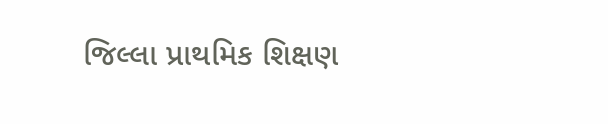જિલ્લા પ્રાથમિક શિક્ષણ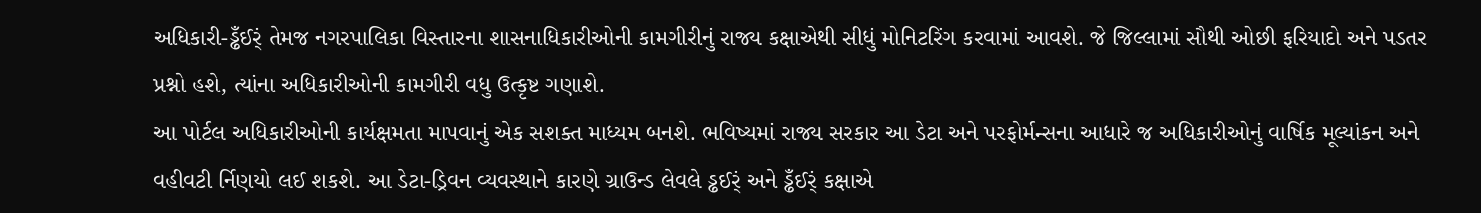અધિકારી-ડ્ઢઁઈર્ં તેમજ નગરપાલિકા વિસ્તારના શાસનાધિકારીઓની કામગીરીનું રાજ્ય કક્ષાએથી સીધું મોનિટરિંગ કરવામાં આવશે. જે જિલ્લામાં સૌથી ઓછી ફરિયાદો અને પડતર પ્રશ્નો હશે, ત્યાંના અધિકારીઓની કામગીરી વધુ ઉત્કૃષ્ટ ગણાશે.
આ પોર્ટલ અધિકારીઓની કાર્યક્ષમતા માપવાનું એક સશક્ત માધ્યમ બનશે. ભવિષ્યમાં રાજ્ય સરકાર આ ડેટા અને પરફોર્મન્સના આધારે જ અધિકારીઓનું વાર્ષિક મૂલ્યાંકન અને વહીવટી ર્નિણયો લઈ શકશે. આ ડેટા-ડ્રિવન વ્યવસ્થાને કારણે ગ્રાઉન્ડ લેવલે ડ્ઢઈર્ં અને ડ્ઢઁઈર્ં કક્ષાએ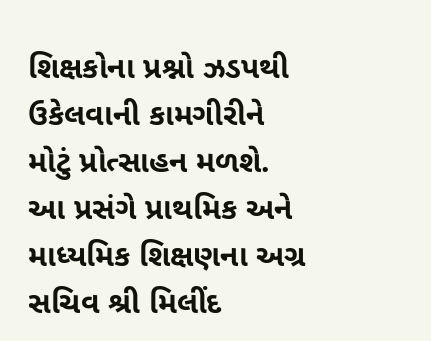શિક્ષકોના પ્રશ્નો ઝડપથી ઉકેલવાની કામગીરીને મોટું પ્રોત્સાહન મળશે.
આ પ્રસંગે પ્રાથમિક અને માધ્યમિક શિક્ષણના અગ્ર સચિવ શ્રી મિલીંદ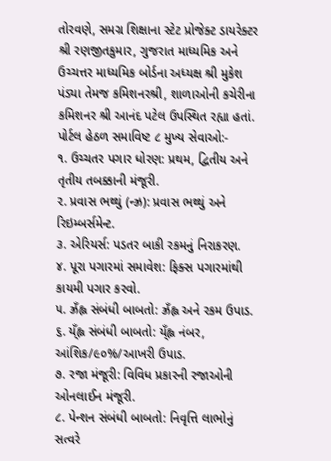તોરવણે, સમગ્ર શિક્ષાના સ્ટેટ પ્રોજેક્ટ ડાયરેક્ટર શ્રી રણજીતકુમાર, ગુજરાત માધ્યમિક અને ઉચ્ચત્તર માધ્યમિક બોર્ડના અધ્યક્ષ શ્રી મુકેશ પંડ્યા તેમજ કમિશનરશ્રી, શાળાઓની કચેરીના કમિશનર શ્રી આનંદ પટેલ ઉપસ્થિત રહ્યા હતાં.
પોર્ટલ હેઠળ સમાવિષ્ટ ૮ મુખ્ય સેવાઓ:-
૧. ઉચ્ચતર પગાર ધોરણ: પ્રથમ, દ્વિતીય અને તૃતીય તબક્કાની મંજૂરી.
૨. પ્રવાસ ભથ્થું (ન્ઝ્ર): પ્રવાસ ભથ્થું અને રિઇમ્બર્સમેન્ટ.
૩. એરિયર્સ: પડતર બાકી રકમનું નિરાકરણ.
૪. પૂરા પગારમાં સમાવેશ: ફિક્સ પગારમાંથી કાયમી પગાર કરવો.
૫. ઝ્રઁહ્લ સંબંધી બાબતો: ઝ્રઁહ્લ અને રકમ ઉપાડ.
૬. ય્ઁહ્લ સંબંધી બાબતો: ય્ઁહ્લ નંબર, આંશિક/૯૦%/આખરી ઉપાડ.
૭. રજા મંજૂરી: વિવિધ પ્રકારની રજાઓની ઓનલાઈન મંજૂરી.
૮. પેન્શન સંબંધી બાબતો: નિવૃત્તિ લાભોનું સત્વરે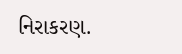નિરાકરણ.